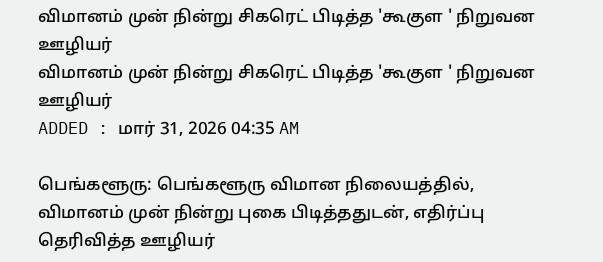விமானம் முன் நின்று சிகரெட் பிடித்த 'கூகுள ' நிறுவன ஊழியர்
விமானம் முன் நின்று சிகரெட் பிடித்த 'கூகுள ' நிறுவன ஊழியர்
ADDED : மார் 31, 2026 04:35 AM

பெங்களூரு: பெங்களூரு விமான நிலையத்தில், விமானம் முன் நின்று புகை பிடித்ததுடன், எதிர்ப்பு தெரிவித்த ஊழியர்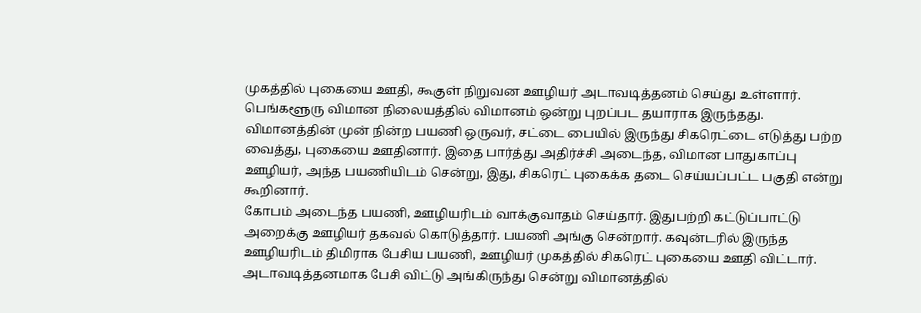முகத்தில் புகையை ஊதி, கூகுள் நிறுவன ஊழியர் அடாவடித்தனம் செய்து உள்ளார்.
பெங்களூரு விமான நிலையத்தில் விமானம் ஒன்று புறப்பட தயாராக இருந்தது. விமானத்தின் முன் நின்ற பயணி ஒருவர், சட்டை பையில் இருந்து சிகரெட்டை எடுத்து பற்ற வைத்து, புகையை ஊதினார். இதை பார்த்து அதிர்ச்சி அடைந்த, விமான பாதுகாப்பு ஊழியர், அந்த பயணியிடம் சென்று, இது, சிகரெட் புகைக்க தடை செய்யப்பட்ட பகுதி என்று கூறினார்.
கோபம் அடைந்த பயணி, ஊழியரிடம் வாக்குவாதம் செய்தார். இதுபற்றி கட்டுப்பாட்டு அறைக்கு ஊழியர் தகவல் கொடுத்தார். பயணி அங்கு சென்றார். கவுன்டரில் இருந்த ஊழியரிடம் திமிராக பேசிய பயணி, ஊழியர் முகத்தில் சிகரெட் புகையை ஊதி விட்டார். அடாவடித்தனமாக பேசி விட்டு அங்கிருந்து சென்று விமானத்தில்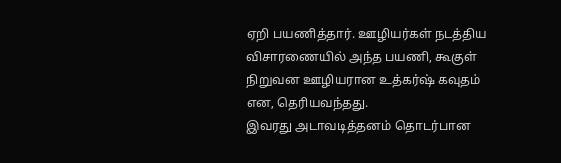ஏறி பயணித்தார். ஊழியர்கள் நடத்திய விசாரணையில் அந்த பயணி, கூகுள் நிறுவன ஊழியரான உத்கர்ஷ் கவுதம் என, தெரியவந்தது.
இவரது அடாவடித்தனம் தொடர்பான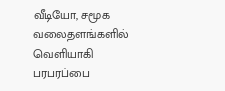வீடியோ, சமூக வலைதளங்களில் வெளியாகி பரபரப்பை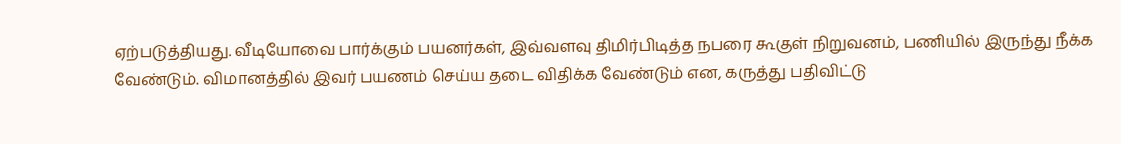ஏற்படுத்தியது. வீடியோவை பார்க்கும் பயனர்கள், இவ்வளவு திமிர்பிடித்த நபரை கூகுள் நிறுவனம், பணியில் இருந்து நீக்க வேண்டும். விமானத்தில் இவர் பயணம் செய்ய தடை விதிக்க வேண்டும் என, கருத்து பதிவிட்டு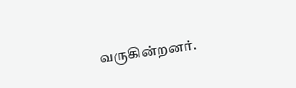வருகின்றனர்.